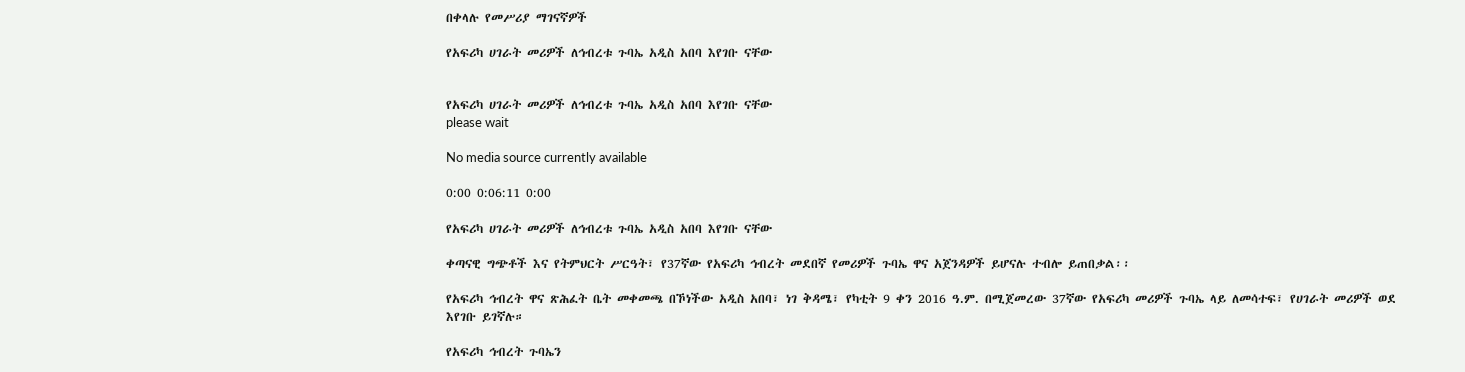በቀላሉ የመሥሪያ ማገናኛዎች

የአፍሪካ ሀገራት መሪዎች ለኅብረቱ ጉባኤ አዲስ አበባ እየገቡ ናቸው


የአፍሪካ ሀገራት መሪዎች ለኅብረቱ ጉባኤ አዲስ አበባ እየገቡ ናቸው
please wait

No media source currently available

0:00 0:06:11 0:00

የአፍሪካ ሀገራት መሪዎች ለኅብረቱ ጉባኤ አዲስ አበባ እየገቡ ናቸው

ቀጣናዊ ግጭቶች እና የትምህርት ሥርዓት፣ የ37ኛው የአፍሪካ ኅብረት መደበኛ የመሪዎች ጉባኤ ዋና አጀንዳዎች ይሆናሉ ተብሎ ይጠበቃል፡፡

የአፍሪካ ኅብረት ዋና ጽሕፈት ቤት መቀመጫ በኾነችው አዲስ አበባ፣ ነገ ቅዳሜ፣ የካቲት 9 ቀን 2016 ዓ.ም. በሚጀመረው 37ኛው የአፍሪካ መሪዎች ጉባኤ ላይ ለመሳተፍ፣ የሀገራት መሪዎች ወደ እየገቡ ይገኛሉ።

የአፍሪካ ኅብረት ጉባኤን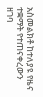አስመልክቶ ከተለያዩ የዜና ተቋማት የተጠናቀረውን ዘገባ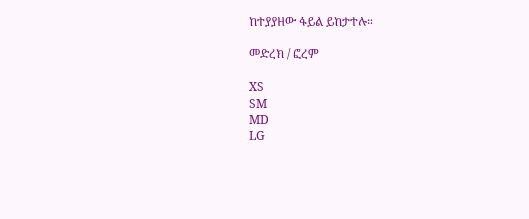ከተያያዘው ፋይል ይከታተሉ።

መድረክ / ፎረም

XS
SM
MD
LG